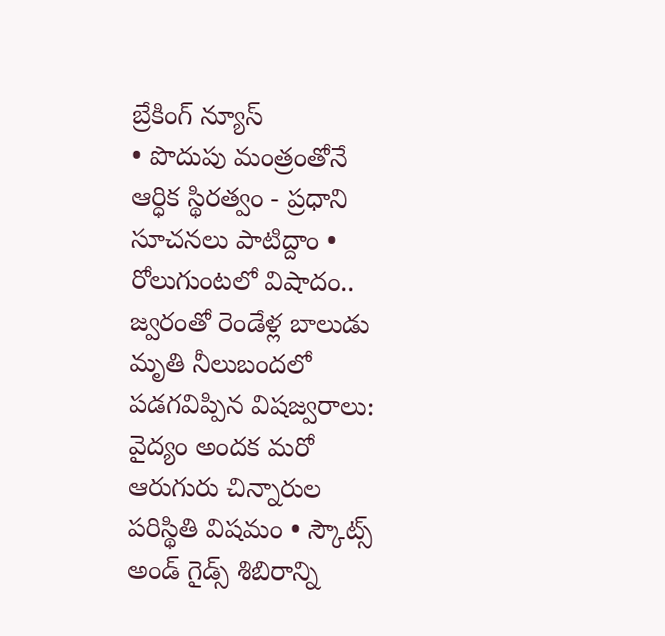బ్రేకింగ్ న్యూస్
• పొదుపు మంత్రంతోనే ఆర్ధిక స్థిరత్వం - ప్రధాని సూచనలు పాటిద్దాం • రోలుగుంటలో విషాదం.. జ్వరంతో రెండేళ్ల బాలుడు మృతి నీలుబందలో పడగవిప్పిన విషజ్వరాలు: వైద్యం అందక మరో ఆరుగురు చిన్నారుల పరిస్థితి విషమం • స్కౌట్స్ అండ్ గైడ్స్ శిబిరాన్ని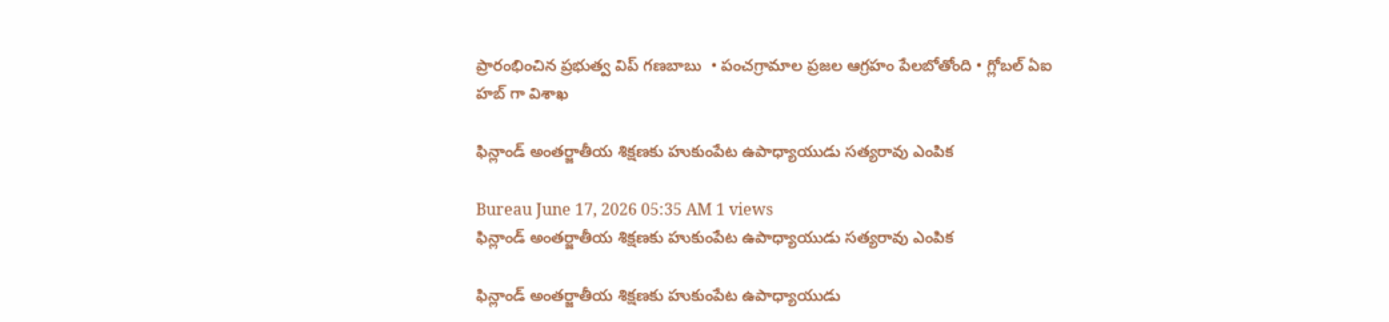ప్రారంభించిన ప్రభుత్వ విప్ గణబాబు  • పంచగ్రామాల ప్రజల ఆగ్రహం పేలబోతోంది • గ్లోబల్ ఏఐ హబ్ గా విశాఖ

ఫిన్లాండ్ అంతర్జాతీయ శిక్షణకు హుకుంపేట ఉపాధ్యాయుడు సత్యరావు ఎంపిక

Bureau June 17, 2026 05:35 AM 1 views
ఫిన్లాండ్ అంతర్జాతీయ శిక్షణకు హుకుంపేట ఉపాధ్యాయుడు సత్యరావు ఎంపిక

ఫిన్లాండ్ అంతర్జాతీయ శిక్షణకు హుకుంపేట ఉపాధ్యాయుడు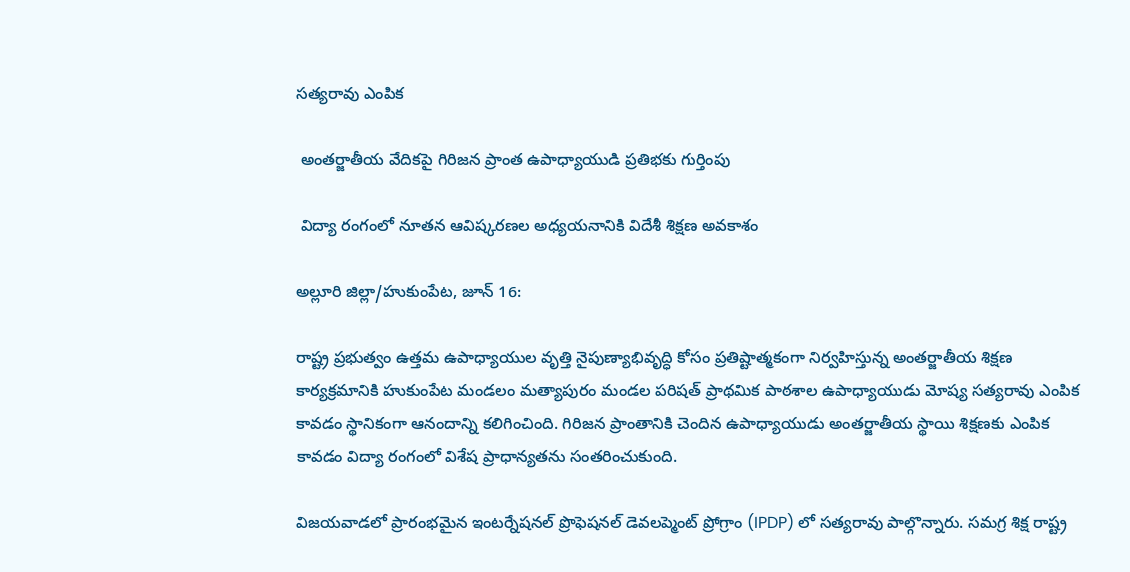సత్యరావు ఎంపిక

 అంతర్జాతీయ వేదికపై గిరిజన ప్రాంత ఉపాధ్యాయుడి ప్రతిభకు గుర్తింపు

 విద్యా రంగంలో నూతన ఆవిష్కరణల అధ్యయనానికి విదేశీ శిక్షణ అవకాశం

అల్లూరి జిల్లా/హుకుంపేట, జూన్ 16:

రాష్ట్ర ప్రభుత్వం ఉత్తమ ఉపాధ్యాయుల వృత్తి నైపుణ్యాభివృద్ధి కోసం ప్రతిష్టాత్మకంగా నిర్వహిస్తున్న అంతర్జాతీయ శిక్షణ కార్యక్రమానికి హుకుంపేట మండలం మత్యాపురం మండల పరిషత్ ప్రాథమిక పాఠశాల ఉపాధ్యాయుడు మోష్య సత్యరావు ఎంపిక కావడం స్థానికంగా ఆనందాన్ని కలిగించింది. గిరిజన ప్రాంతానికి చెందిన ఉపాధ్యాయుడు అంతర్జాతీయ స్థాయి శిక్షణకు ఎంపిక కావడం విద్యా రంగంలో విశేష ప్రాధాన్యతను సంతరించుకుంది.

విజయవాడలో ప్రారంభమైన ఇంటర్నేషనల్ ప్రొఫెషనల్ డెవలప్మెంట్ ప్రోగ్రాం (IPDP) లో సత్యరావు పాల్గొన్నారు. సమగ్ర శిక్ష రాష్ట్ర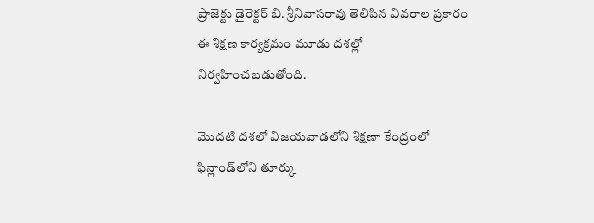ప్రాజెక్టు డైరెక్టర్ బి. శ్రీనివాసరావు తెలిపిన వివరాల ప్రకారం ఈ శిక్షణ కార్యక్రమం మూడు దశల్లో నిర్వహించబడుతోంది.

మొదటి దశలో విజయవాడలోని శిక్షణా కేంద్రంలో ఫిన్లాండ్‌లోని తూర్కు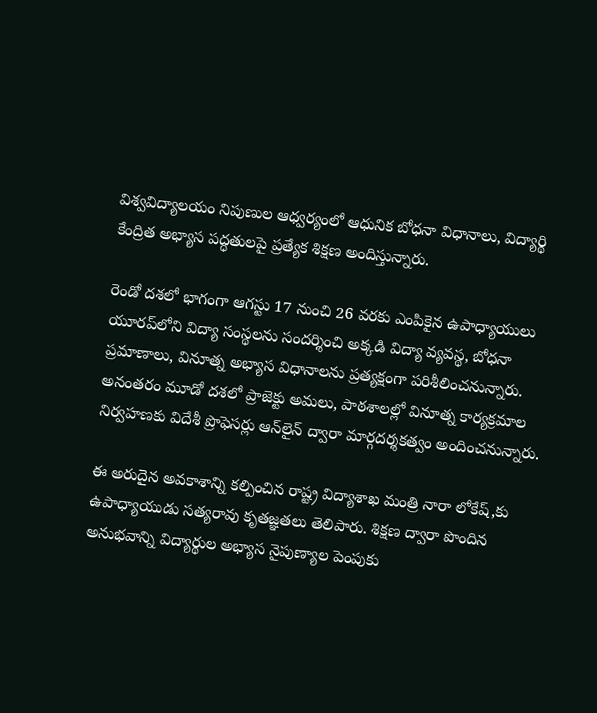విశ్వవిద్యాలయం నిపుణుల ఆధ్వర్యంలో ఆధునిక బోధనా విధానాలు, విద్యార్థి కేంద్రిత అభ్యాస పద్ధతులపై ప్రత్యేక శిక్షణ అందిస్తున్నారు.

రెండో దశలో భాగంగా ఆగస్టు 17 నుంచి 26 వరకు ఎంపికైన ఉపాధ్యాయులు యూరప్‌లోని విద్యా సంస్థలను సందర్శించి అక్కడి విద్యా వ్యవస్థ, బోధనా ప్రమాణాలు, వినూత్న అభ్యాస విధానాలను ప్రత్యక్షంగా పరిశీలించనున్నారు. అనంతరం మూడో దశలో ప్రాజెక్టు అమలు, పాఠశాలల్లో వినూత్న కార్యక్రమాల నిర్వహణకు విదేశీ ప్రొఫెసర్లు ఆన్‌లైన్ ద్వారా మార్గదర్శకత్వం అందించనున్నారు.

ఈ అరుదైన అవకాశాన్ని కల్పించిన రాష్ట్ర విద్యాశాఖ మంత్రి నారా లోకేష్,కు ఉపాధ్యాయుడు సత్యరావు కృతజ్ఞతలు తెలిపారు. శిక్షణ ద్వారా పొందిన అనుభవాన్ని విద్యార్థుల అభ్యాస నైపుణ్యాల పెంపుకు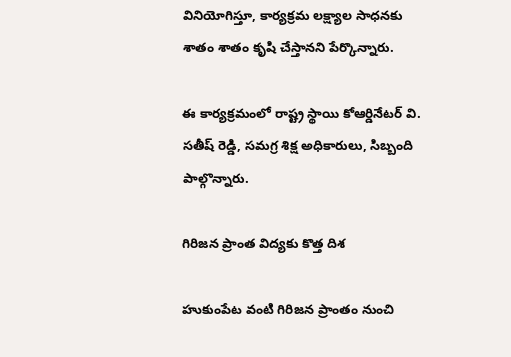వినియోగిస్తూ, కార్యక్రమ లక్ష్యాల సాధనకు శాతం శాతం కృషి చేస్తానని పేర్కొన్నారు.

ఈ కార్యక్రమంలో రాష్ట్ర స్థాయి కోఆర్డినేటర్ వి. సతీష్ రెడ్డి, సమగ్ర శిక్ష అధికారులు, సిబ్బంది పాల్గొన్నారు.

గిరిజన ప్రాంత విద్యకు కొత్త దిశ

హుకుంపేట వంటి గిరిజన ప్రాంతం నుంచి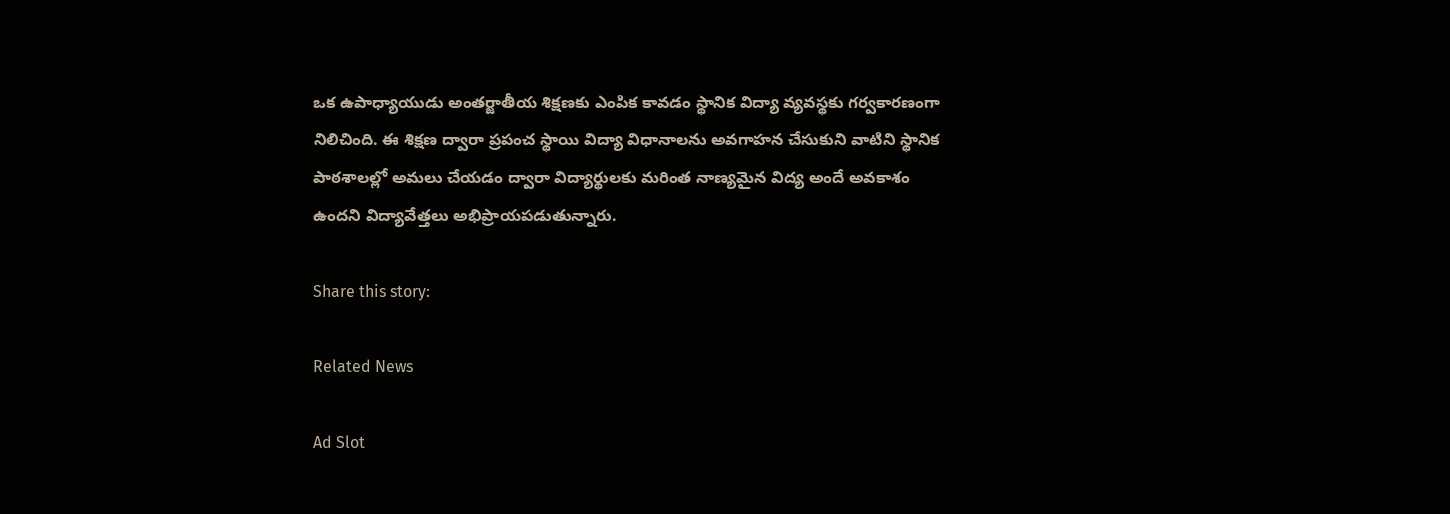ఒక ఉపాధ్యాయుడు అంతర్జాతీయ శిక్షణకు ఎంపిక కావడం స్థానిక విద్యా వ్యవస్థకు గర్వకారణంగా నిలిచింది. ఈ శిక్షణ ద్వారా ప్రపంచ స్థాయి విద్యా విధానాలను అవగాహన చేసుకుని వాటిని స్థానిక పాఠశాలల్లో అమలు చేయడం ద్వారా విద్యార్థులకు మరింత నాణ్యమైన విద్య అందే అవకాశం ఉందని విద్యావేత్తలు అభిప్రాయపడుతున్నారు.

Share this story:

Related News

Ad Slot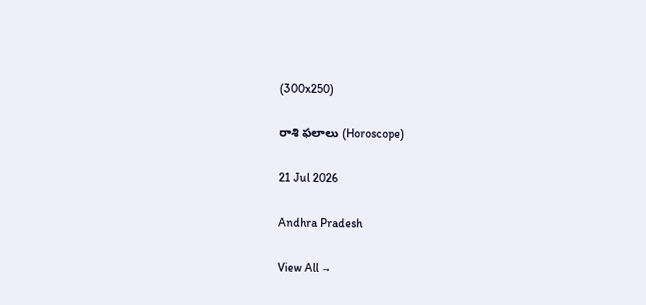(300x250)

రాశి ఫలాలు (Horoscope)

21 Jul 2026

Andhra Pradesh

View All →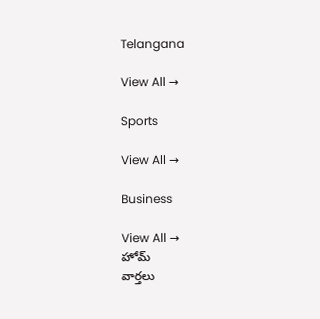Telangana

View All →

Sports

View All →

Business

View All →
హోమ్
వార్తలు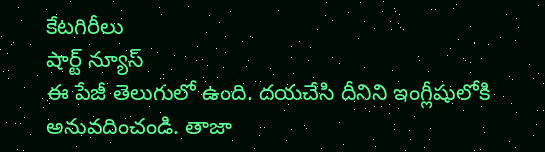కేటగిరీలు
షార్ట్ న్యూస్
ఈ పేజీ తెలుగులో ఉంది. దయచేసి దీనిని ఇంగ్లీషులోకి అనువదించండి. తాజా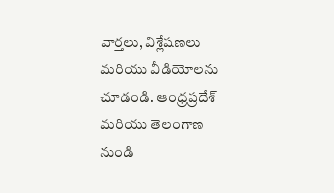వార్తలు, విశ్లేషణలు మరియు వీడియోలను చూడండి. ఆంధ్రప్రదేశ్ మరియు తెలంగాణ నుండి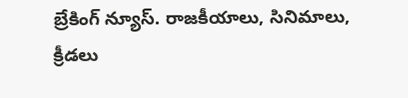బ్రేకింగ్ న్యూస్. రాజకీయాలు, సినిమాలు, క్రీడలు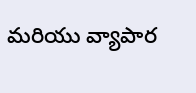మరియు వ్యాపార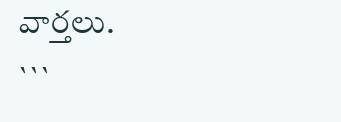వార్తలు.
```